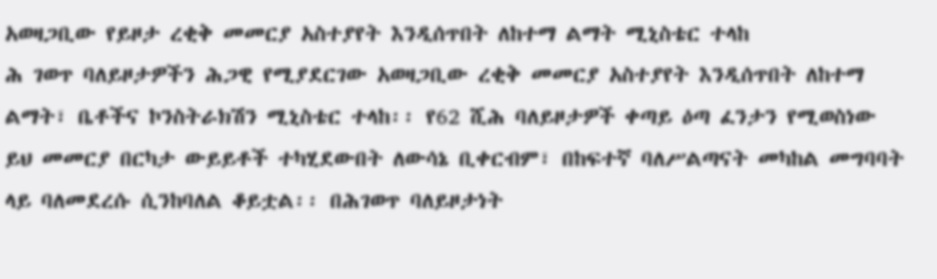አወዛጋቢው የይዞታ ረቂቅ መመርያ አስተያየት እንዲሰጥበት ለከተማ ልማት ሚኒስቴር ተላከ
ሕ ገወጥ ባለይዞታዎችን ሕጋዊ የሚያደርገው አወዛጋቢው ረቂቅ መመርያ አስተያየት እንዲሰጥበት ለከተማ ልማት፣ ቤቶችና ኮንስትራክሽን ሚኒስቴር ተላከ፡፡ የ62 ሺሕ ባለይዞታዎች ቀጣይ ዕጣ ፈንታን የሚወስነው ይህ መመርያ በርካታ ውይይቶች ተካሂደውበት ለውሳኔ ቢቀርብም፣ በከፍተኛ ባለሥልጣናት መካከል መግባባት ላይ ባለመደረሱ ሲንከባለል ቆይቷል፡፡ በሕገወጥ ባለይዞታነት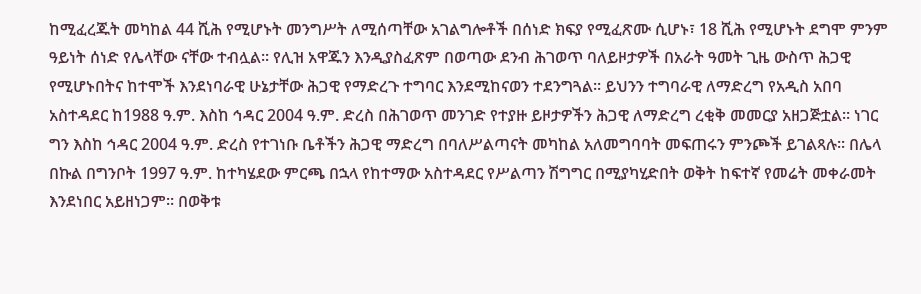ከሚፈረጁት መካከል 44 ሺሕ የሚሆኑት መንግሥት ለሚሰጣቸው አገልግሎቶች በሰነድ ክፍያ የሚፈጽሙ ሲሆኑ፣ 18 ሺሕ የሚሆኑት ደግሞ ምንም ዓይነት ሰነድ የሌላቸው ናቸው ተብሏል፡፡ የሊዝ አዋጁን እንዲያስፈጽም በወጣው ደንብ ሕገወጥ ባለይዞታዎች በአራት ዓመት ጊዜ ውስጥ ሕጋዊ የሚሆኑበትና ከተሞች እንደነባራዊ ሁኔታቸው ሕጋዊ የማድረጉ ተግባር እንደሚከናወን ተደንግጓል፡፡ ይህንን ተግባራዊ ለማድረግ የአዲስ አበባ አስተዳደር ከ1988 ዓ.ም. እስከ ኅዳር 2004 ዓ.ም. ድረስ በሕገወጥ መንገድ የተያዙ ይዞታዎችን ሕጋዊ ለማድረግ ረቂቅ መመርያ አዘጋጅቷል፡፡ ነገር ግን እስከ ኅዳር 2004 ዓ.ም. ድረስ የተገነቡ ቤቶችን ሕጋዊ ማድረግ በባለሥልጣናት መካከል አለመግባባት መፍጠሩን ምንጮች ይገልጻሉ፡፡ በሌላ በኩል በግንቦት 1997 ዓ.ም. ከተካሄደው ምርጫ በኋላ የከተማው አስተዳደር የሥልጣን ሽግግር በሚያካሂድበት ወቅት ከፍተኛ የመሬት መቀራመት እንደነበር አይዘነጋም፡፡ በወቅቱ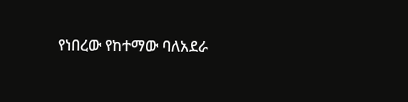የነበረው የከተማው ባለአደራ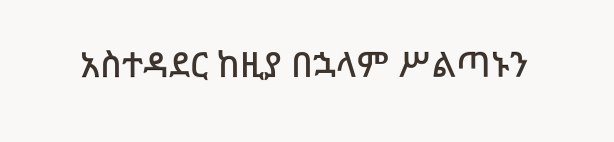አስተዳደር ከዚያ በኋላም ሥልጣኑን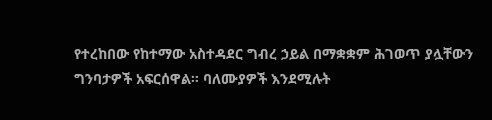የተረከበው የከተማው አስተዳደር ግብረ ኃይል በማቋቋም ሕገወጥ ያሏቸውን ግንባታዎች አፍርሰዋል፡፡ ባለሙያዎች እንደሚሉት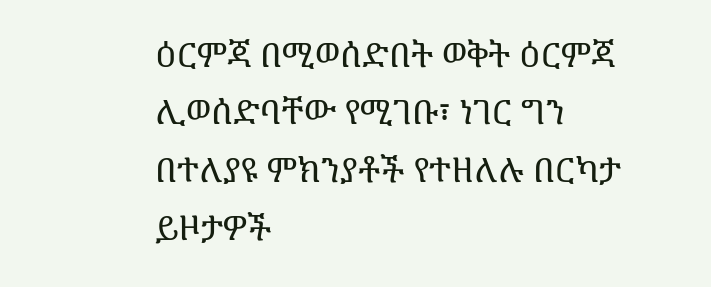ዕርምጃ በሚወሰድበት ወቅት ዕርምጃ ሊወሰድባቸው የሚገቡ፣ ነገር ግን በተለያዩ ምክንያቶች የተዘለሉ በርካታ ይዞታዎች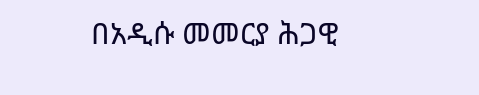በአዲሱ መመርያ ሕጋዊ